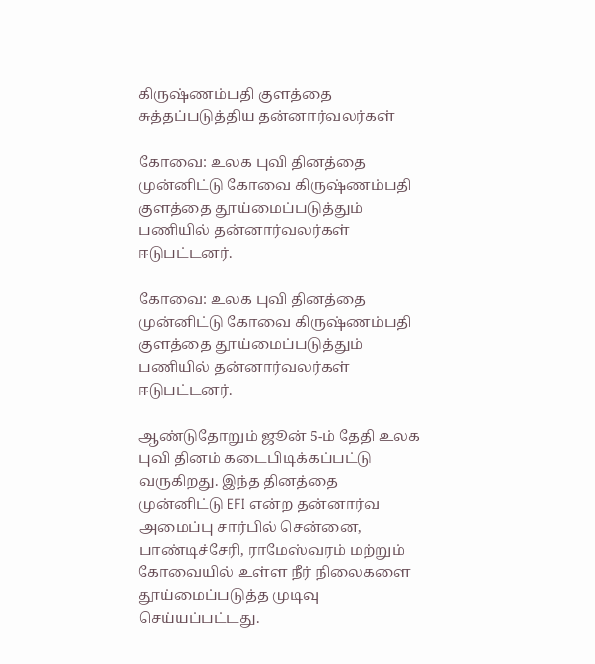கிருஷ்ணம்பதி குளத்தை சுத்தப்படுத்திய தன்னார்வலர்கள்

கோவை: உலக புவி தினத்தை முன்னிட்டு கோவை கிருஷ்ணம்பதி குளத்தை தூய்மைப்படுத்தும் பணியில் தன்னார்வலர்கள் ஈடுபட்டனர்.

கோவை: உலக புவி தினத்தை முன்னிட்டு கோவை கிருஷ்ணம்பதி குளத்தை தூய்மைப்படுத்தும் பணியில் தன்னார்வலர்கள் ஈடுபட்டனர்.

ஆண்டுதோறும் ஜூன் 5-ம் தேதி உலக புவி தினம் கடைபிடிக்கப்பட்டு வருகிறது. இந்த தினத்தை முன்னிட்டு EFI என்ற தன்னார்வ அமைப்பு சார்பில் சென்னை, பாண்டிச்சேரி, ராமேஸ்வரம் மற்றும் கோவையில் உள்ள நீர் நிலைகளை தூய்மைப்படுத்த முடிவு செய்யப்பட்டது.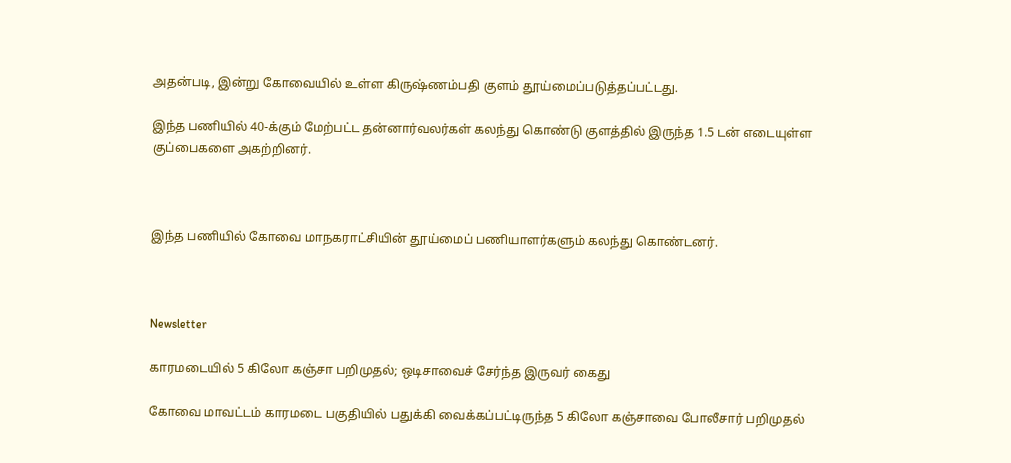அதன்படி, இன்று கோவையில் உள்ள கிருஷ்ணம்பதி குளம் தூய்மைப்படுத்தப்பட்டது.

இந்த பணியில் 40-க்கும் மேற்பட்ட தன்னார்வலர்கள் கலந்து கொண்டு குளத்தில் இருந்த 1.5 டன் எடையுள்ள குப்பைகளை அகற்றினர்.



இந்த பணியில் கோவை மாநகராட்சியின் தூய்மைப் பணியாளர்களும் கலந்து கொண்டனர்.



Newsletter

காரமடையில் 5 கிலோ கஞ்சா பறிமுதல்; ஒடிசாவைச் சேர்ந்த இருவர் கைது

கோவை மாவட்டம் காரமடை பகுதியில் பதுக்கி வைக்கப்பட்டிருந்த 5 கிலோ கஞ்சாவை போலீசார் பறிமுதல்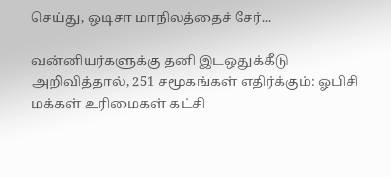செய்து, ஒடிசா மாநிலத்தைச் சேர்...

வன்னியர்களுக்கு தனி இடஒதுக்கீடு அறிவித்தால், 251 சமூகங்கள் எதிர்க்கும்: ஓபிசி மக்கள் உரிமைகள் கட்சி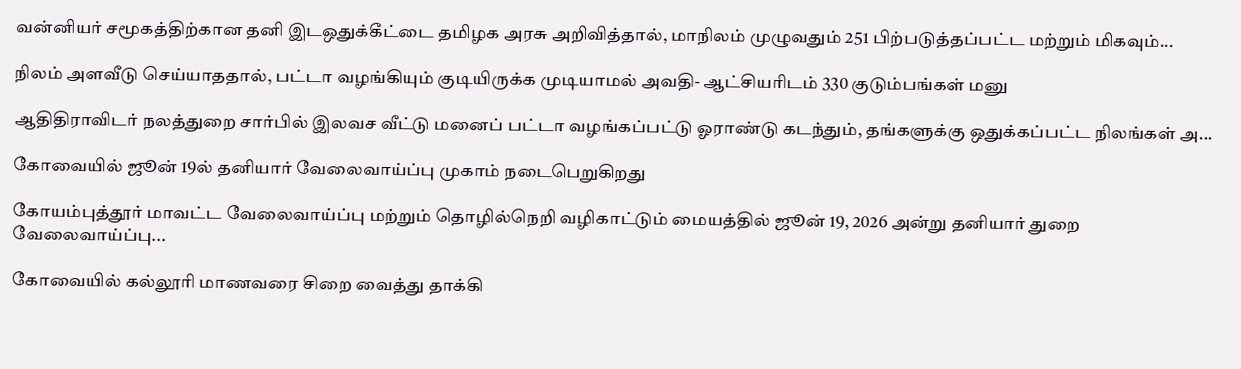வன்னியர் சமூகத்திற்கான தனி இடஒதுக்கீட்டை தமிழக அரசு அறிவித்தால், மாநிலம் முழுவதும் 251 பிற்படுத்தப்பட்ட மற்றும் மிகவும்...

நிலம் அளவீடு செய்யாததால், பட்டா வழங்கியும் குடியிருக்க முடியாமல் அவதி- ஆட்சியரிடம் 330 குடும்பங்கள் மனு

ஆதிதிராவிடர் நலத்துறை சார்பில் இலவச வீட்டு மனைப் பட்டா வழங்கப்பட்டு ஓராண்டு கடந்தும், தங்களுக்கு ஒதுக்கப்பட்ட நிலங்கள் அ...

கோவையில் ஜூன் 19ல் தனியார் வேலைவாய்ப்பு முகாம் நடைபெறுகிறது

கோயம்புத்தூர் மாவட்ட வேலைவாய்ப்பு மற்றும் தொழில்நெறி வழிகாட்டும் மையத்தில் ஜூன் 19, 2026 அன்று தனியார் துறை வேலைவாய்ப்பு...

கோவையில் கல்லூரி மாணவரை சிறை வைத்து தாக்கி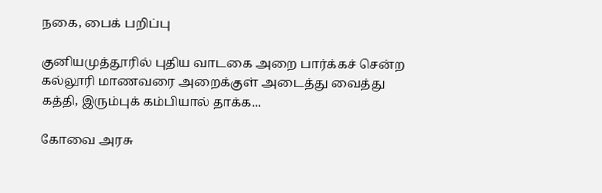நகை, பைக் பறிப்பு

குனியமுத்தூரில் புதிய வாடகை அறை பார்க்கச் சென்ற கல்லூரி மாணவரை அறைக்குள் அடைத்து வைத்து கத்தி, இரும்புக் கம்பியால் தாக்க...

கோவை அரசு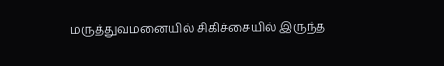மருத்துவமனையில் சிகிச்சையில் இருந்த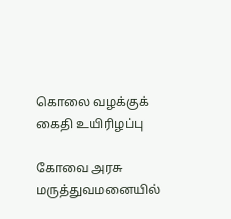கொலை வழக்குக் கைதி உயிரிழப்பு

கோவை அரசு மருத்துவமனையில்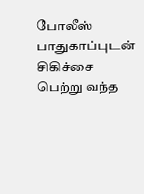போலீஸ் பாதுகாப்புடன் சிகிச்சை பெற்று வந்த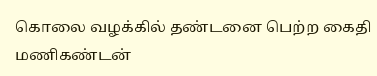கொலை வழக்கில் தண்டனை பெற்ற கைதி மணிகண்டன்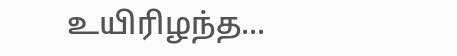உயிரிழந்த...